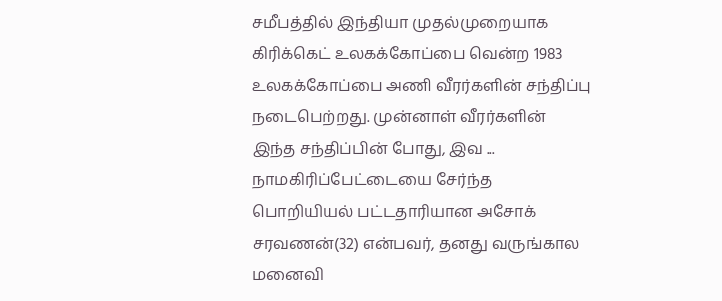சமீபத்தில் இந்தியா முதல்முறையாக கிரிக்கெட் உலகக்கோப்பை வென்ற 1983 உலகக்கோப்பை அணி வீரர்களின் சந்திப்பு நடைபெற்றது. முன்னாள் வீரர்களின் இந்த சந்திப்பின் போது, இவ ...
நாமகிரிப்பேட்டையை சேர்ந்த பொறியியல் பட்டதாரியான அசோக் சரவணன்(32) என்பவர், தனது வருங்கால மனைவி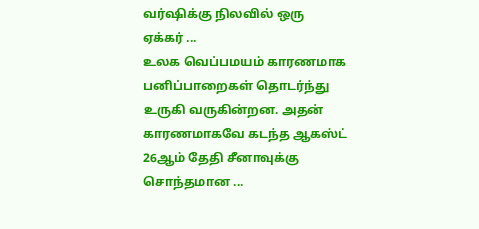வர்ஷிக்கு நிலவில் ஒரு ஏக்கர் ...
உலக வெப்பமயம் காரணமாக பனிப்பாறைகள் தொடர்ந்து உருகி வருகின்றன. அதன் காரணமாகவே கடந்த ஆகஸ்ட் 26ஆம் தேதி சீனாவுக்கு சொந்தமான ...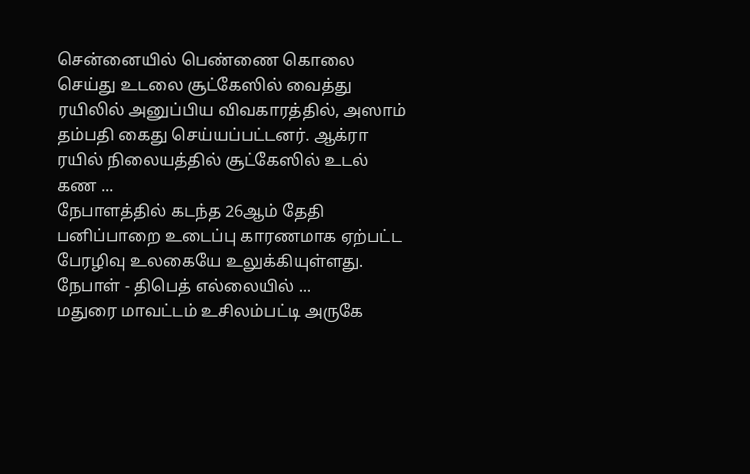சென்னையில் பெண்ணை கொலை செய்து உடலை சூட்கேஸில் வைத்து ரயிலில் அனுப்பிய விவகாரத்தில், அஸாம் தம்பதி கைது செய்யப்பட்டனர். ஆக்ரா ரயில் நிலையத்தில் சூட்கேஸில் உடல் கண ...
நேபாளத்தில் கடந்த 26ஆம் தேதி பனிப்பாறை உடைப்பு காரணமாக ஏற்பட்ட பேரழிவு உலகையே உலுக்கியுள்ளது. நேபாள் - திபெத் எல்லையில் ...
மதுரை மாவட்டம் உசிலம்பட்டி அருகே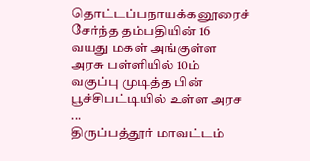தொட்டப்பநாயக்கனூரைச் சேர்ந்த தம்பதியின் 16 வயது மகள் அங்குள்ள அரசு பள்ளியில் 10ம் வகுப்பு முடித்த பின் பூச்சிபட்டியில் உள்ள அரச ...
திருப்பத்தூர் மாவட்டம்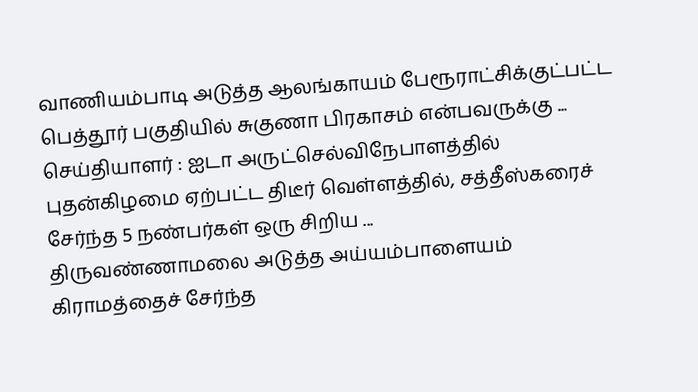வாணியம்பாடி அடுத்த ஆலங்காயம் பேரூராட்சிக்குட்பட்ட பெத்தூர் பகுதியில் சுகுணா பிரகாசம் என்பவருக்கு ...
செய்தியாளர் : ஐடா அருட்செல்விநேபாளத்தில் புதன்கிழமை ஏற்பட்ட திடீர் வெள்ளத்தில், சத்தீஸ்கரைச் சேர்ந்த 5 நண்பர்கள் ஒரு சிறிய ...
திருவண்ணாமலை அடுத்த அய்யம்பாளையம் கிராமத்தைச் சேர்ந்த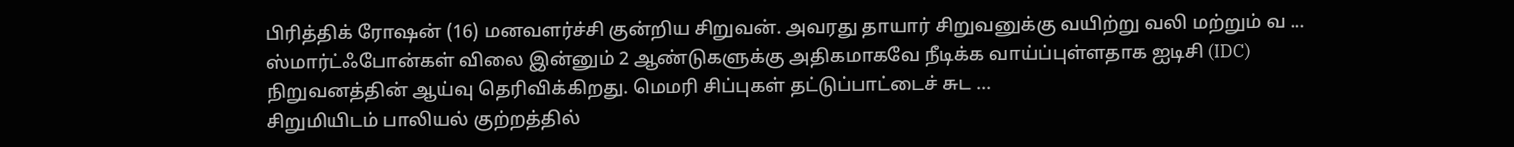பிரித்திக் ரோஷன் (16) மனவளர்ச்சி குன்றிய சிறுவன். அவரது தாயார் சிறுவனுக்கு வயிற்று வலி மற்றும் வ ...
ஸ்மார்ட்ஃபோன்கள் விலை இன்னும் 2 ஆண்டுகளுக்கு அதிகமாகவே நீடிக்க வாய்ப்புள்ளதாக ஐடிசி (IDC) நிறுவனத்தின் ஆய்வு தெரிவிக்கிறது. மெமரி சிப்புகள் தட்டுப்பாட்டைச் சுட ...
சிறுமியிடம் பாலியல் குற்றத்தில்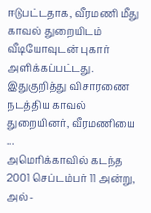ஈடுபட்டதாக, வீரமணி மீது காவல் துறையிடம் வீடியோவுடன் புகார் அளிக்கப்பட்டது. இதுகுறித்து விசாரணை நடத்திய காவல் துறையினர், வீரமணியை ...
அமெரிக்காவில் கடந்த 2001 செப்டம்பர் 11 அன்று, அல்-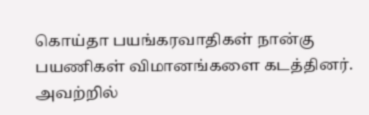கொய்தா பயங்கரவாதிகள் நான்கு பயணிகள் விமானங்களை கடத்தினர். அவற்றில்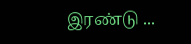இரண்டு ...